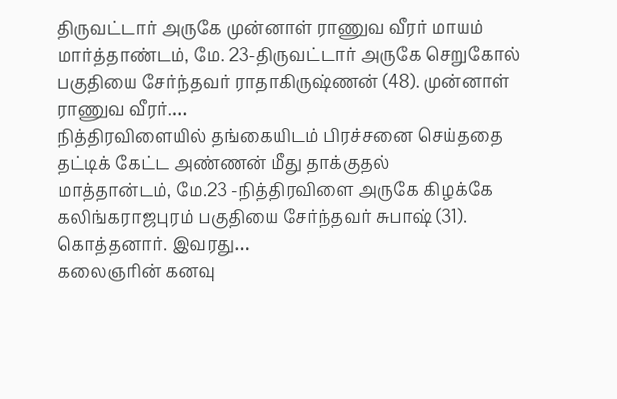திருவட்டார் அருகே முன்னாள் ராணுவ வீரர் மாயம்
மார்த்தாண்டம், மே. 23-திருவட்டார் அருகே செறுகோல் பகுதியை சேர்ந்தவர் ராதாகிருஷ்ணன் (48). முன்னாள் ராணுவ வீரர்.…
நித்திரவிளையில் தங்கையிடம் பிரச்சனை செய்ததை தட்டிக் கேட்ட அண்ணன் மீது தாக்குதல்
மாத்தான்டம், மே.23 -நித்திரவிளை அருகே கிழக்கே கலிங்கராஜபுரம் பகுதியை சேர்ந்தவர் சுபாஷ் (31). கொத்தனார். இவரது…
கலைஞரின் கனவு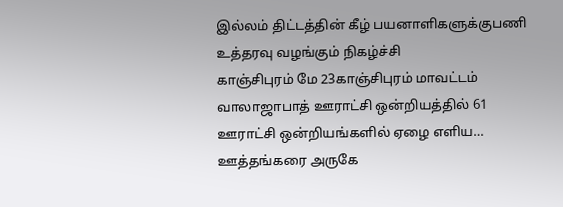இல்லம் திட்டத்தின் கீழ் பயனாளிகளுக்குபணி உத்தரவு வழங்கும் நிகழ்ச்சி
காஞ்சிபுரம் மே 23காஞ்சிபுரம் மாவட்டம் வாலாஜாபாத் ஊராட்சி ஒன்றியத்தில் 61 ஊராட்சி ஒன்றியங்களில் ஏழை எளிய…
ஊத்தங்கரை அருகே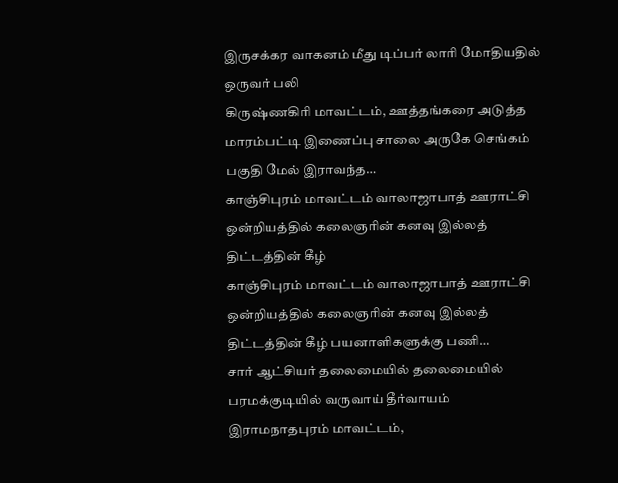இருசக்கர வாகனம் மீது டிப்பர் லாரி மோதியதில் ஒருவர் பலி
கிருஷ்ணகிரி மாவட்டம், ஊத்தங்கரை அடுத்த மாரம்பட்டி இணைப்பு சாலை அருகே செங்கம் பகுதி மேல் இராவந்த…
காஞ்சிபுரம் மாவட்டம் வாலாஜாபாத் ஊராட்சி ஒன்றியத்தில் கலைஞரின் கனவு இல்லத் திட்டத்தின் கீழ்
காஞ்சிபுரம் மாவட்டம் வாலாஜாபாத் ஊராட்சி ஒன்றியத்தில் கலைஞரின் கனவு இல்லத் திட்டத்தின் கீழ் பயனாளிகளுக்கு பணி…
சார் ஆட்சியர் தலைமையில் தலைமையில் பரமக்குடியில் வருவாய் தீர்வாயம்
இராமநாதபுரம் மாவட்டம்,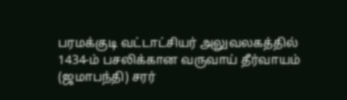பரமக்குடி வட்டாட்சியர் அலுவலகத்தில் 1434-ம் பசலிக்கான வருவாய் தீர்வாயம் (ஜமாபந்தி) சரர்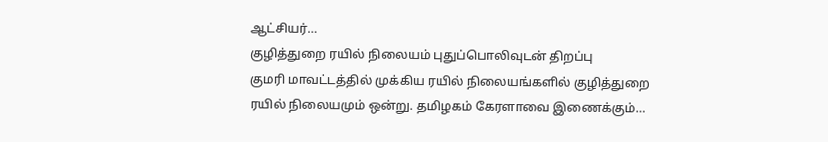ஆட்சியர்…
குழித்துறை ரயில் நிலையம் புதுப்பொலிவுடன் திறப்பு
குமரி மாவட்டத்தில் முக்கிய ரயில் நிலையங்களில் குழித்துறை ரயில் நிலையமும் ஒன்று. தமிழகம் கேரளாவை இணைக்கும்…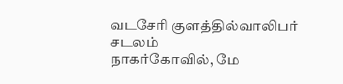வடசேரி குளத்தில்வாலிபர் சடலம்
நாகர்கோவில், மே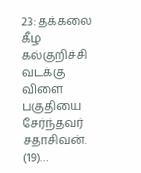23: தக்கலை கீழ கல்குறிச்சி வடக்கு விளை பகுதியை சேர்ந்தவர் சதாசிவன். (19)…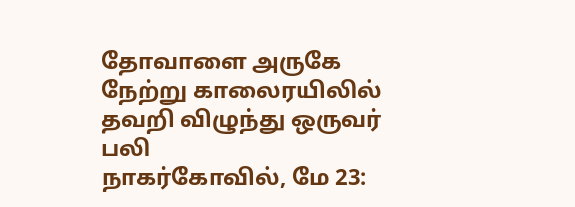தோவாளை அருகே நேற்று காலைரயிலில் தவறி விழுந்து ஒருவர் பலி
நாகர்கோவில், மே 23: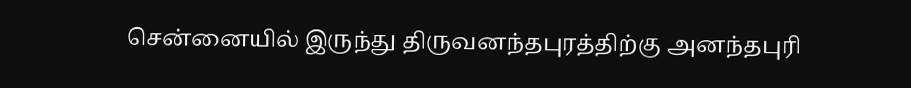சென்னையில் இருந்து திருவனந்தபுரத்திற்கு அனந்தபுரி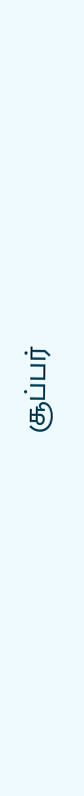சூப்பர்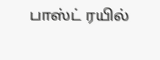பாஸ்ட் ரயில்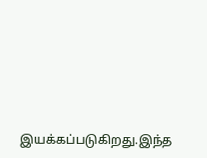இயக்கப்படுகிறது.இந்த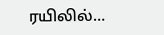ரயிலில்…